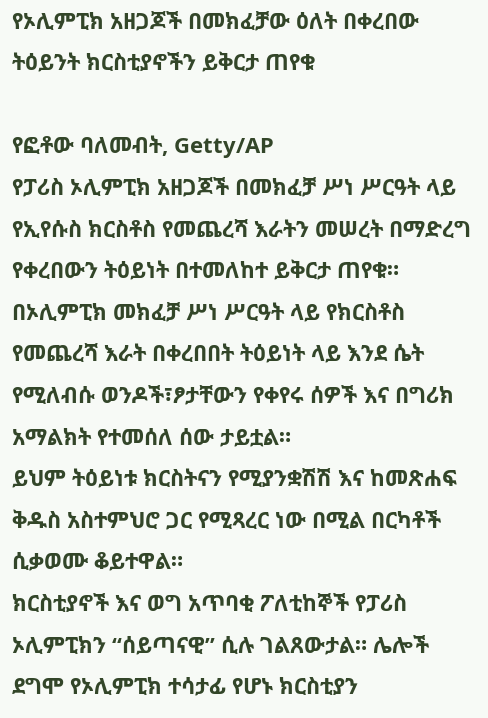የኦሊምፒክ አዘጋጆች በመክፈቻው ዕለት በቀረበው ትዕይንት ክርስቲያኖችን ይቅርታ ጠየቁ

የፎቶው ባለመብት, Getty/AP
የፓሪስ ኦሊምፒክ አዘጋጆች በመክፈቻ ሥነ ሥርዓት ላይ የኢየሱስ ክርስቶስ የመጨረሻ እራትን መሠረት በማድረግ የቀረበውን ትዕይነት በተመለከተ ይቅርታ ጠየቁ።
በኦሊምፒክ መክፈቻ ሥነ ሥርዓት ላይ የክርስቶስ የመጨረሻ እራት በቀረበበት ትዕይነት ላይ እንደ ሴት የሚለብሱ ወንዶች፣ፆታቸውን የቀየሩ ሰዎች እና በግሪክ አማልክት የተመሰለ ሰው ታይቷል።
ይህም ትዕይነቱ ክርስትናን የሚያንቋሽሽ እና ከመጽሐፍ ቅዱስ አስተምህሮ ጋር የሚጻረር ነው በሚል በርካቶች ሲቃወሙ ቆይተዋል።
ክርስቲያኖች እና ወግ አጥባቂ ፖለቲከኞች የፓሪስ ኦሊምፒክን “ሰይጣናዊ” ሲሉ ገልጸውታል። ሌሎች ደግሞ የኦሊምፒክ ተሳታፊ የሆኑ ክርስቲያን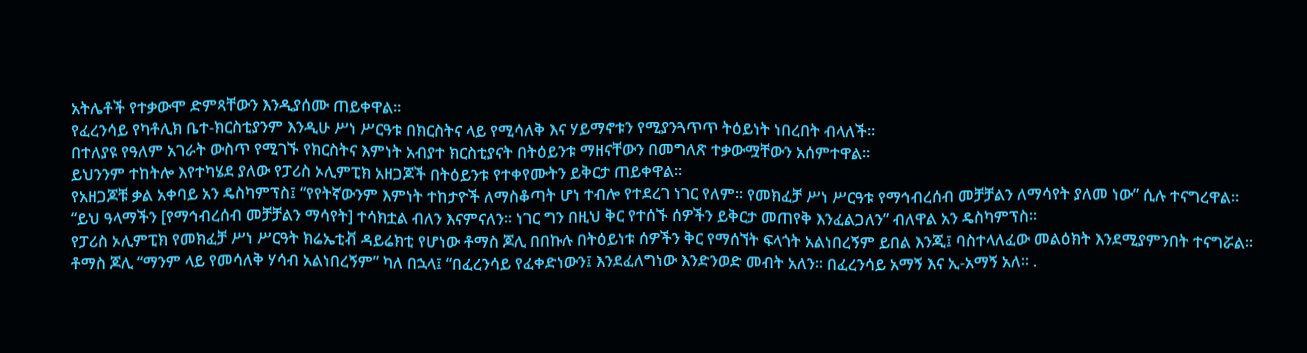አትሌቶች የተቃውሞ ድምጻቸውን እንዲያሰሙ ጠይቀዋል።
የፈረንሳይ የካቶሊክ ቤተ-ክርስቲያንም እንዲሁ ሥነ ሥርዓቱ በክርስትና ላይ የሚሳለቅ እና ሃይማኖቱን የሚያንጓጥጥ ትዕይነት ነበረበት ብላለች።
በተለያዩ የዓለም አገራት ውስጥ የሚገኙ የክርስትና እምነት አብያተ ክርስቲያናት በትዕይንቱ ማዘናቸውን በመግለጽ ተቃውሟቸውን አሰምተዋል።
ይህንንም ተከትሎ እየተካሄደ ያለው የፓሪስ ኦሊምፒክ አዘጋጆች በትዕይንቱ የተቀየሙትን ይቅርታ ጠይቀዋል።
የአዘጋጆቹ ቃል አቀባይ አን ዴስካምፕስ፤ “የየትኛውንም እምነት ተከታዮች ለማስቆጣት ሆነ ተብሎ የተደረገ ነገር የለም። የመክፈቻ ሥነ ሥርዓቱ የማኅብረሰብ መቻቻልን ለማሳየት ያለመ ነው” ሲሉ ተናግረዋል።
“ይህ ዓላማችን [የማኅብረሰብ መቻቻልን ማሳየት] ተሳክቷል ብለን እናምናለን። ነገር ግን በዚህ ቅር የተሰኙ ሰዎችን ይቅርታ መጠየቅ እንፈልጋለን” ብለዋል አን ዴስካምፕስ።
የፓሪስ ኦሊምፒክ የመክፈቻ ሥነ ሥርዓት ክሬኤቲቭ ዳይሬክቲ የሆነው ቶማስ ጆሊ በበኩሉ በትዕይነቱ ሰዎችን ቅር የማሰኘት ፍላጎት አልነበረኝም ይበል እንጂ፤ ባስተላለፈው መልዕክት እንደሚያምንበት ተናግሯል።
ቶማስ ጆሊ “ማንም ላይ የመሳለቅ ሃሳብ አልነበረኝም” ካለ በኋላ፤ “በፈረንሳይ የፈቀድነውን፤ እንደፈለግነው እንድንወድ መብት አለን። በፈረንሳይ አማኝ እና ኢ-አማኝ አለ። .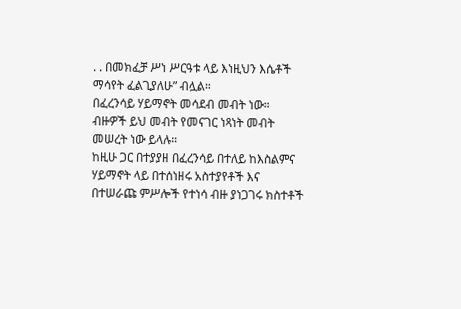. . በመክፈቻ ሥነ ሥርዓቱ ላይ እነዚህን እሴቶች ማሳየት ፈልጊያለሁ” ብሏል።
በፈረንሳይ ሃይማኖት መሳደብ መብት ነው። ብዙዎች ይህ መብት የመናገር ነጻነት መብት መሠረት ነው ይላሉ።
ከዚሁ ጋር በተያያዘ በፈረንሳይ በተለይ ከእስልምና ሃይማኖት ላይ በተሰነዘሩ አስተያየቶች እና በተሠራጩ ምሥሎች የተነሳ ብዙ ያነጋገሩ ክስተቶች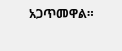አጋጥመዋል።